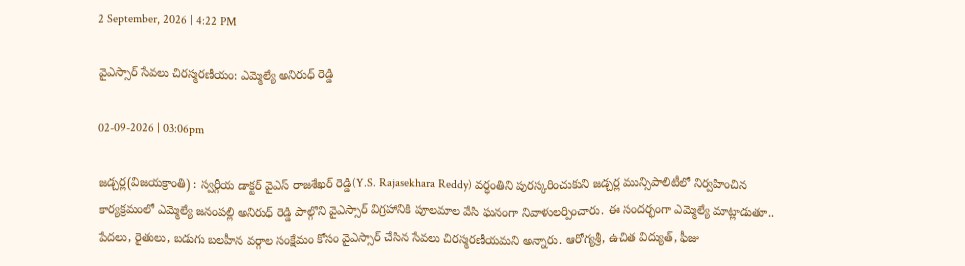2 September, 2026 | 4:22 PM

వైఎస్సార్ సేవలు చిరస్మరణీయం: ఎమ్మెల్యే అనిరుధ్ రెడ్డి

02-09-2026 | 03:06pm

జడ్చర్ల(విజయక్రాంతి) : స్వర్గీయ డాక్టర్ వైఎస్ రాజశేఖర్ రెడ్డి(Y.S. Rajasekhara Reddy) వర్ధంతిని పురస్కరించుకుని జడ్చర్ల మున్సిపాలిటీలో నిర్వహించిన కార్యక్రమంలో ఎమ్మెల్యే జనంపల్లి అనిరుధ్ రెడ్డి పాల్గొని వైఎస్సార్ విగ్రహానికి పూలమాల వేసి ఘనంగా నివాళులర్పించారు. ఈ సందర్భంగా ఎమ్మెల్యే మాట్లాడుతూ.. పేదలు, రైతులు, బడుగు బలహీన వర్గాల సంక్షేమం కోసం వైఎస్సార్ చేసిన సేవలు చిరస్మరణీయమని అన్నారు. ఆరోగ్యశ్రీ, ఉచిత విద్యుత్, ఫీజు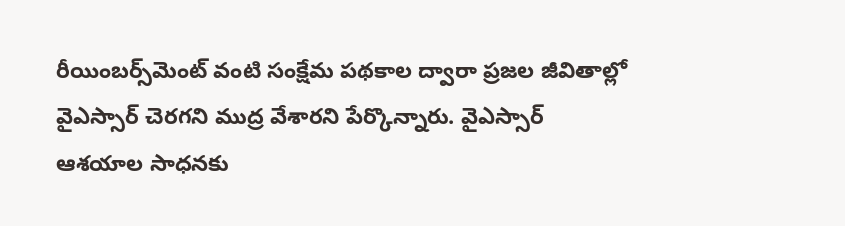రీయింబర్స్‌మెంట్ వంటి సంక్షేమ పథకాల ద్వారా ప్రజల జీవితాల్లో వైఎస్సార్ చెరగని ముద్ర వేశారని పేర్కొన్నారు. వైఎస్సార్ ఆశయాల సాధనకు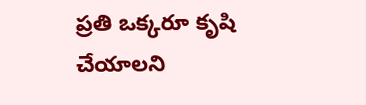ప్రతి ఒక్కరూ కృషి చేయాలని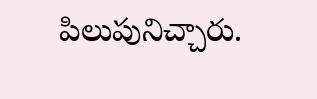పిలుపునిచ్చారు.